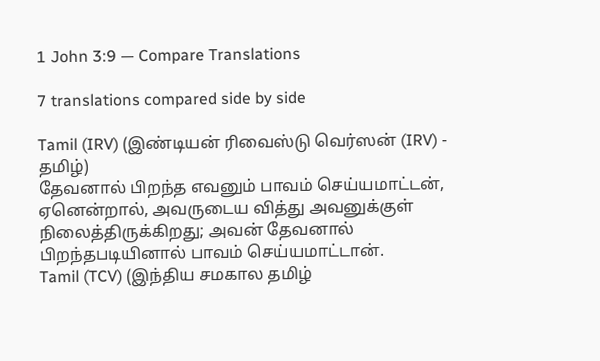1 John 3:9 — Compare Translations

7 translations compared side by side

Tamil (IRV) (இண்டியன் ரிவைஸ்டு வெர்ஸன் (IRV) - தமிழ்)
தேவனால் பிறந்த எவனும் பாவம் செய்யமாட்டன், ஏனென்றால், அவருடைய வித்து அவனுக்குள் நிலைத்திருக்கிறது; அவன் தேவனால் பிறந்தபடியினால் பாவம் செய்யமாட்டான்.
Tamil (TCV) (இந்திய சமகால தமிழ்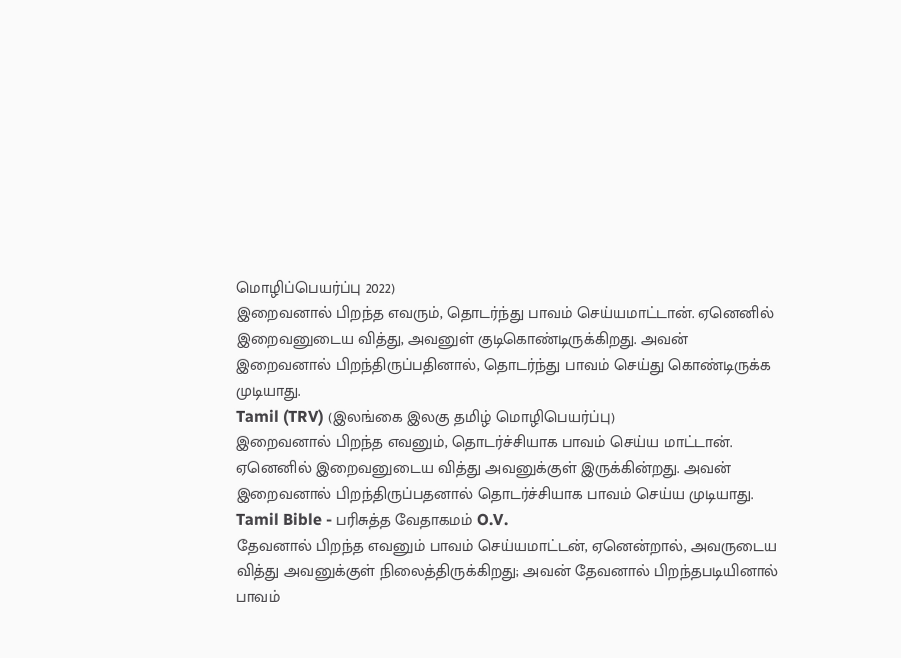மொழிப்பெயர்ப்பு 2022)
இறைவனால் பிறந்த எவரும், தொடர்ந்து பாவம் செய்யமாட்டான். ஏனெனில் இறைவனுடைய வித்து, அவனுள் குடிகொண்டிருக்கிறது. அவன் இறைவனால் பிறந்திருப்பதினால், தொடர்ந்து பாவம் செய்து கொண்டிருக்க முடியாது.
Tamil (TRV) (இலங்கை இலகு தமிழ் மொழிபெயர்ப்பு)
இறைவனால் பிறந்த எவனும், தொடர்ச்சியாக பாவம் செய்ய மாட்டான். ஏனெனில் இறைவனுடைய வித்து அவனுக்குள் இருக்கின்றது. அவன் இறைவனால் பிறந்திருப்பதனால் தொடர்ச்சியாக பாவம் செய்ய முடியாது.
Tamil Bible - பரிசுத்த வேதாகமம் O.V.
தேவனால் பிறந்த எவனும் பாவம் செய்யமாட்டன், ஏனென்றால், அவருடைய வித்து அவனுக்குள் நிலைத்திருக்கிறது; அவன் தேவனால் பிறந்தபடியினால் பாவம்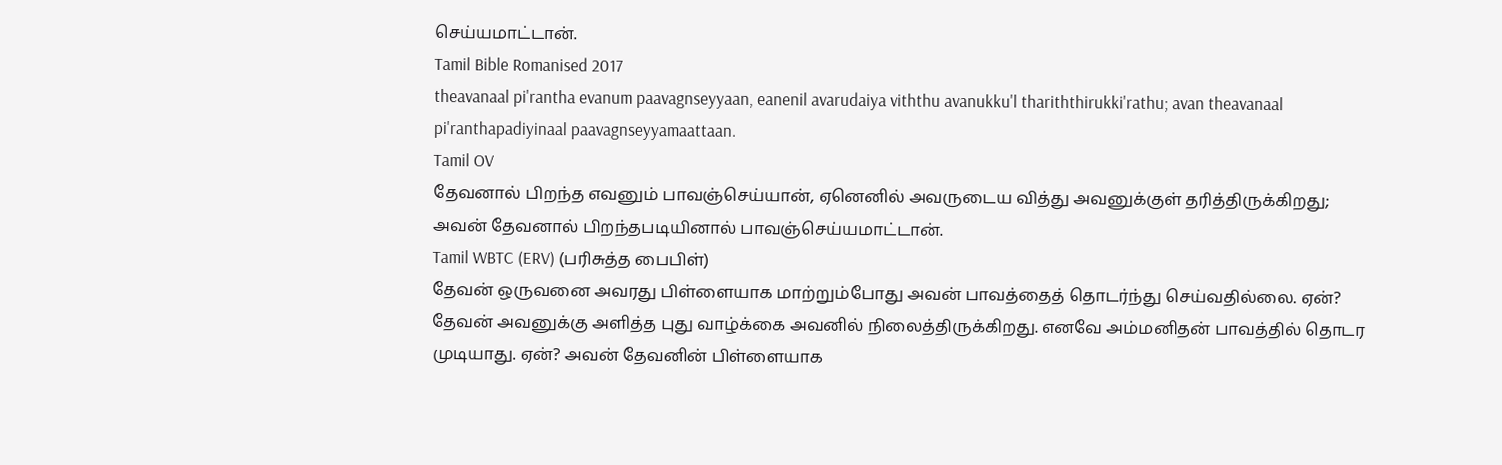செய்யமாட்டான்.
Tamil Bible Romanised 2017
theavanaal pi'rantha evanum paavagnseyyaan, eanenil avarudaiya viththu avanukku'l thariththirukki'rathu; avan theavanaal pi'ranthapadiyinaal paavagnseyyamaattaan.
Tamil OV
தேவனால் பிறந்த எவனும் பாவஞ்செய்யான், ஏனெனில் அவருடைய வித்து அவனுக்குள் தரித்திருக்கிறது; அவன் தேவனால் பிறந்தபடியினால் பாவஞ்செய்யமாட்டான்.
Tamil WBTC (ERV) (பரிசுத்த பைபிள்)
தேவன் ஒருவனை அவரது பிள்ளையாக மாற்றும்போது அவன் பாவத்தைத் தொடர்ந்து செய்வதில்லை. ஏன்? தேவன் அவனுக்கு அளித்த புது வாழ்க்கை அவனில் நிலைத்திருக்கிறது. எனவே அம்மனிதன் பாவத்தில் தொடர முடியாது. ஏன்? அவன் தேவனின் பிள்ளையாக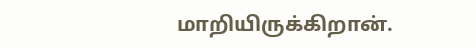மாறியிருக்கிறான்.